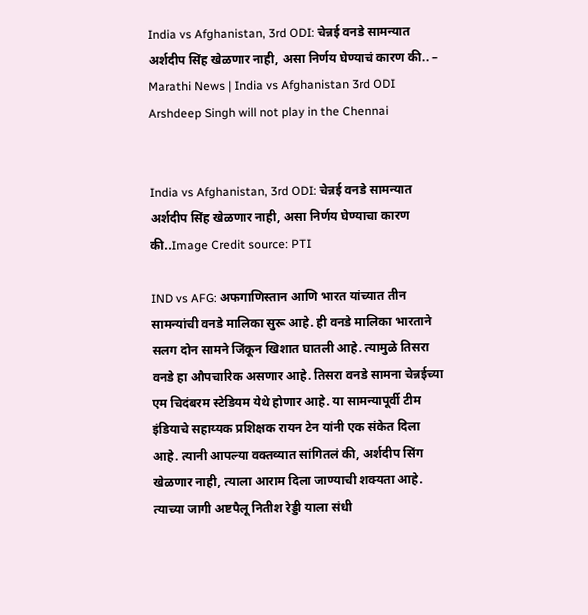India vs Afghanistan, 3rd ODI: चेन्नई वनडे सामन्यात अर्शदीप सिंह खेळणार नाही, असा निर्णय घेण्याचं कारण की.. – Marathi News | India vs Afghanistan 3rd ODI Arshdeep Singh will not play in the Chennai


India vs Afghanistan, 3rd ODI: चेन्नई वनडे सामन्यात अर्शदीप सिंह खेळणार नाही, असा निर्णय घेण्याचा कारण की..Image Credit source: PTI

IND vs AFG: अफगाणिस्तान आणि भारत यांच्यात तीन सामन्यांची वनडे मालिका सुरू आहे. ही वनडे मालिका भारताने सलग दोन सामने जिंकून खिशात घातली आहे. त्यामुळे तिसरा वनडे हा औपचारिक असणार आहे. तिसरा वनडे सामना चेन्नईच्या एम चिदंबरम स्टेडियम येथे होणार आहे. या सामन्यापूर्वी टीम इंडियाचे सहाय्यक प्रशिक्षक रायन टेन यांनी एक संकेत दिला आहे. त्यानी आपल्या वक्तव्यात सांगितलं की, अर्शदीप सिंग खेळणार नाही, त्याला आराम दिला जाण्याची शक्यता आहे. त्याच्या जागी अष्टपैलू नितीश रेड्डी याला संधी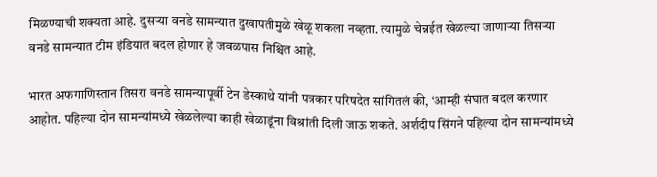मिळण्याची शक्यता आहे. दुसऱ्या वनडे सामन्यात दुखापतीमुळे खेळू शकला नव्हता. त्यामुळे चेन्नईत खेळल्या जाणाऱ्या तिसऱ्या वनडे सामन्यात टीम इंडियात बदल होणार हे जवळपास निश्चित आहे.

भारत अफगाणिस्तान तिसरा वनडे सामन्यापूर्वी टेन डेस्काथे यांनी पत्रकार परिषदेत सांगितलं की, ‘आम्ही संघात बदल करणार आहोत. पहिल्या दोन सामन्यांमध्ये खेळलेल्या काही खेळाडूंना विश्रांती दिली जाऊ शकते. अर्शदीप सिंगने पहिल्या दोन सामन्यांमध्ये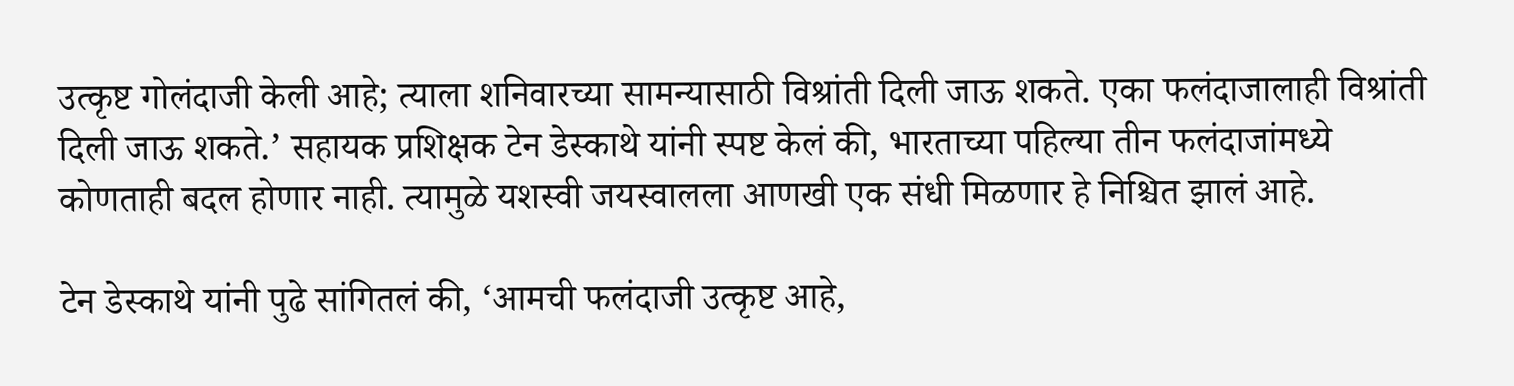उत्कृष्ट गोलंदाजी केली आहे; त्याला शनिवारच्या सामन्यासाठी विश्रांती दिली जाऊ शकते. एका फलंदाजालाही विश्रांती दिली जाऊ शकते.’ सहायक प्रशिक्षक टेन डेस्काथे यांनी स्पष्ट केलं की, भारताच्या पहिल्या तीन फलंदाजांमध्ये कोणताही बदल होणार नाही. त्यामुळे यशस्वी जयस्वालला आणखी एक संधी मिळणार हे निश्चित झालं आहे.

टेन डेस्काथे यांनी पुढे सांगितलं की, ‘आमची फलंदाजी उत्कृष्ट आहे,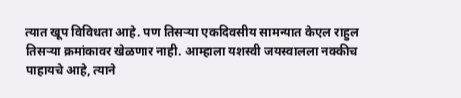त्यात खूप विविधता आहे. पण तिसऱ्या एकदिवसीय सामन्यात केएल राहुल तिसऱ्या क्रमांकावर खेळणार नाही. आम्हाला यशस्वी जयस्वालला नक्कीच पाहायचे आहे, त्याने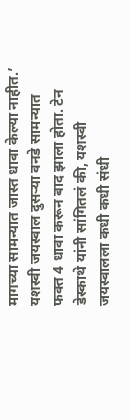मागच्या सामन्यात जास्त धावा केल्या नाहीत.’ यशस्वी जयस्वाल दुसऱ्या वनडे सामन्यात फक्त 4 धावा करून बाद झाला होता. टेन डेस्काथे यांनी सांगितलं की, यशस्वी जयस्वालला कधी कधी संधी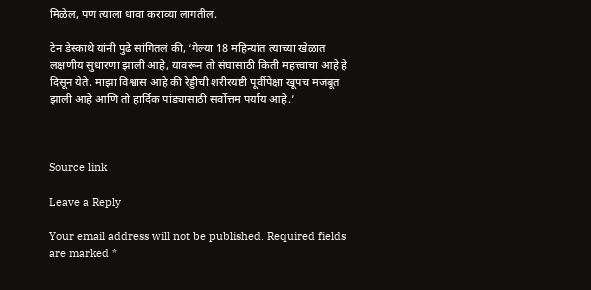मिळेल, पण त्याला धावा कराव्या लागतील.

टेन डेस्काथे यांनी पुढे सांगितलं की, ‘गेल्या 18 महिन्यांत त्याच्या खेळात लक्षणीय सुधारणा झाली आहे, यावरून तो संघासाठी किती महत्त्वाचा आहे हे दिसून येते. माझा विश्वास आहे की रेड्डीची शरीरयष्टी पूर्वीपेक्षा खूपच मजबूत झाली आहे आणि तो हार्दिक पांड्यासाठी सर्वोत्तम पर्याय आहे.’



Source link

Leave a Reply

Your email address will not be published. Required fields are marked *